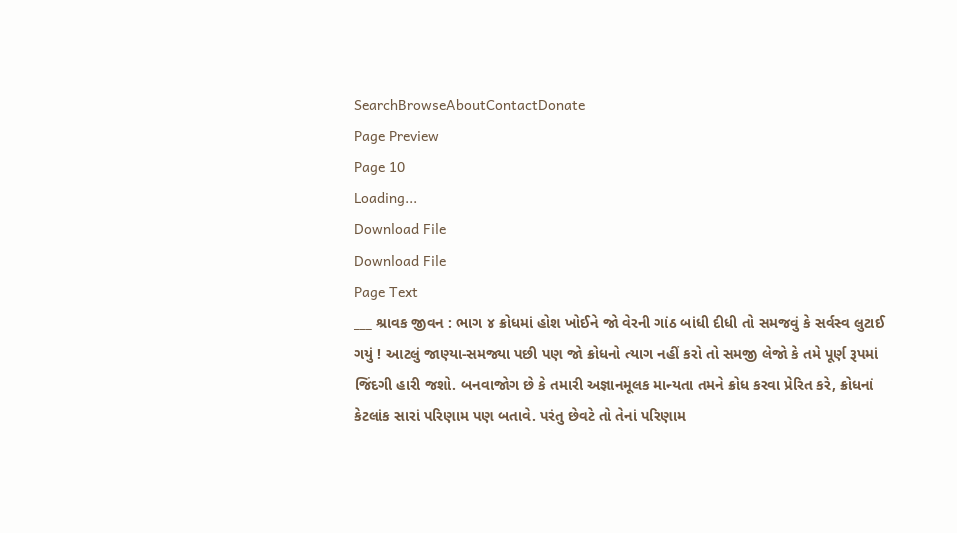SearchBrowseAboutContactDonate
Page Preview
Page 10
Loading...
Download File
Download File
Page Text
___ શ્રાવક જીવન : ભાગ ૪ ક્રોધમાં હોશ ખોઈને જો વેરની ગાંઠ બાંધી દીધી તો સમજવું કે સર્વસ્વ લુટાઈ ગયું ! આટલું જાણ્યા-સમજ્યા પછી પણ જો ક્રોધનો ત્યાગ નહીં કરો તો સમજી લેજો કે તમે પૂર્ણ રૂપમાં જિંદગી હારી જશો. બનવાજોગ છે કે તમારી અજ્ઞાનમૂલક માન્યતા તમને ક્રોધ કરવા પ્રેરિત કરે, ક્રોધનાં કેટલાંક સારાં પરિણામ પણ બતાવે. પરંતુ છેવટે તો તેનાં પરિણામ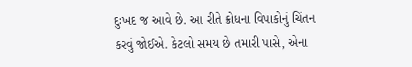દુઃખદ જ આવે છે. આ રીતે ક્રોધના વિપાકોનું ચિંતન કરવું જોઈએ. કેટલો સમય છે તમારી પાસે, એના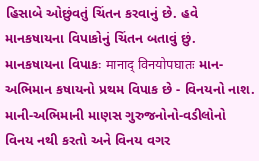હિસાબે ઓછુંવતું ચિંતન કરવાનું છે. હવે માનકષાયના વિપાકોનું ચિંતન બતાવું છું. માનકષાયના વિપાકઃ मानाद् विनयोपघातः માન-અભિમાન કષાયનો પ્રથમ વિપાક છે - વિનયનો નાશ. માની-અભિમાની માણસ ગુરુજનોનો-વડીલોનો વિનય નથી કરતો અને વિનય વગર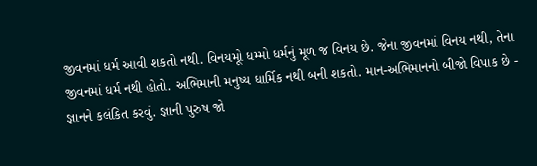જીવનમાં ધર્મ આવી શકતો નથી. વિનયમૂો ધમ્મો ધર્મનું મૂળ જ વિનય છે. જેના જીવનમાં વિનય નથી, તેના જીવનમાં ધર્મ નથી હોતો. અભિમાની મનુષ્ય ધાર્મિક નથી બની શકતો. માન-અભિમાનનો બીજો વિપાક છે - જ્ઞાનને કલંકિત કરવું. જ્ઞાની પુરુષ જો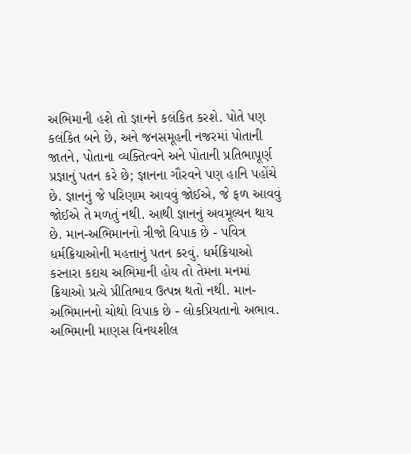અભિમાની હશે તો જ્ઞાનને કલંકિત કરશે. પોતે પણ કલંકિત બને છે, અને જનસમૂહની નજરમાં પોતાની જાતને, પોતાના વ્યક્તિત્વને અને પોતાની પ્રતિભાપૂર્ણ પ્રજ્ઞાનું પતન કરે છે; જ્ઞાનના ગૌરવને પણ હાનિ પહોંચે છે. જ્ઞાનનું જે પરિણામ આવવું જોઈએ, જે ફળ આવવું જોઈએ તે મળતું નથી. આથી જ્ઞાનનું અવમૂલ્યન થાય છે. માન-અભિમાનનો ત્રીજો વિપાક છે - પવિત્ર ધર્મક્રિયાઓની મહત્તાનું પતન કરવું. ધર્મક્રિયાઓ કરનારા કદાચ અભિમાની હોય તો તેમના મનમાં ક્રિયાઓ પ્રત્યે પ્રીતિભાવ ઉત્પન્ન થતો નથી. માન-અભિમાનનો ચોથો વિપાક છે - લોકપ્રિયતાનો અભાવ. અભિમાની માણસ વિનયશીલ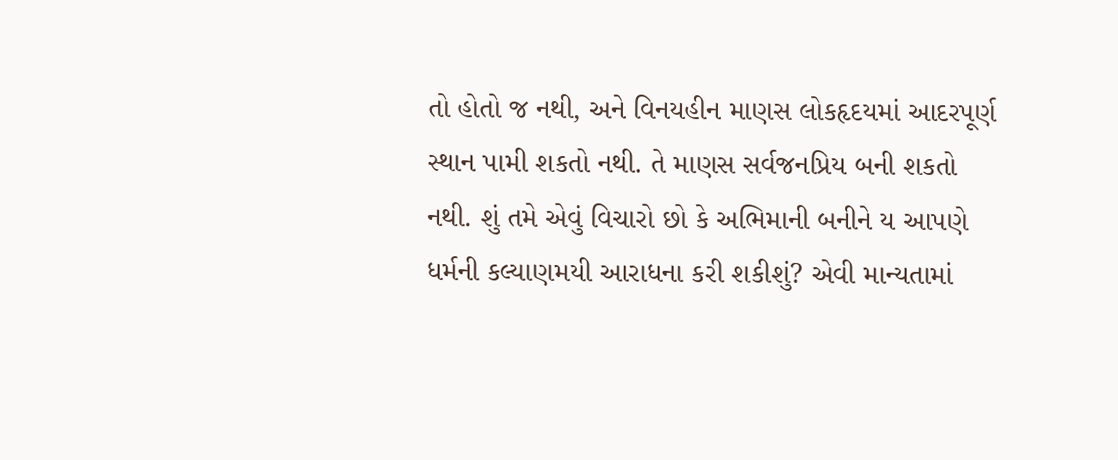તો હોતો જ નથી, અને વિનયહીન માણસ લોકહૃદયમાં આદરપૂર્ણ સ્થાન પામી શકતો નથી. તે માણસ સર્વજનપ્રિય બની શકતો નથી. શું તમે એવું વિચારો છો કે અભિમાની બનીને ય આપણે ધર્મની કલ્યાણમયી આરાધના કરી શકીશું? એવી માન્યતામાં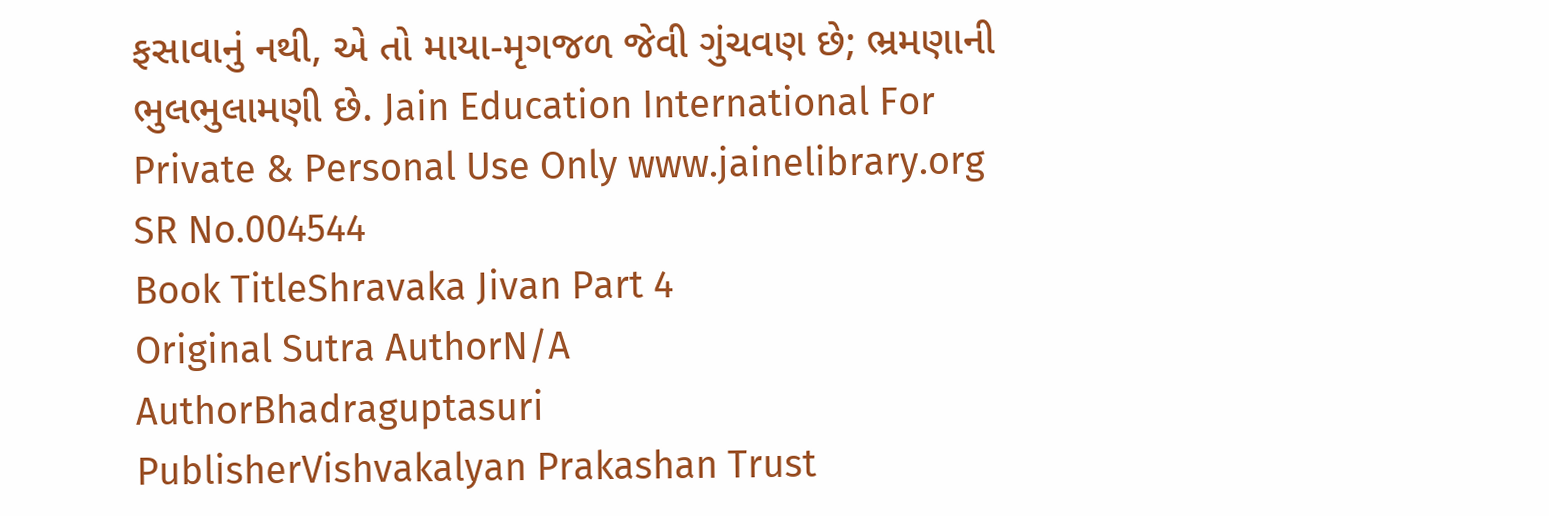ફસાવાનું નથી, એ તો માયા-મૃગજળ જેવી ગુંચવણ છે; ભ્રમણાની ભુલભુલામણી છે. Jain Education International For Private & Personal Use Only www.jainelibrary.org
SR No.004544
Book TitleShravaka Jivan Part 4
Original Sutra AuthorN/A
AuthorBhadraguptasuri
PublisherVishvakalyan Prakashan Trust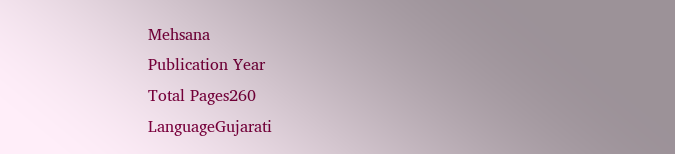Mehsana
Publication Year
Total Pages260
LanguageGujarati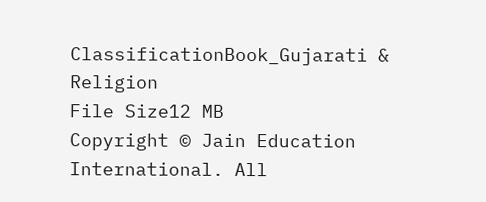ClassificationBook_Gujarati & Religion
File Size12 MB
Copyright © Jain Education International. All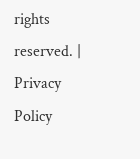rights reserved. | Privacy Policy